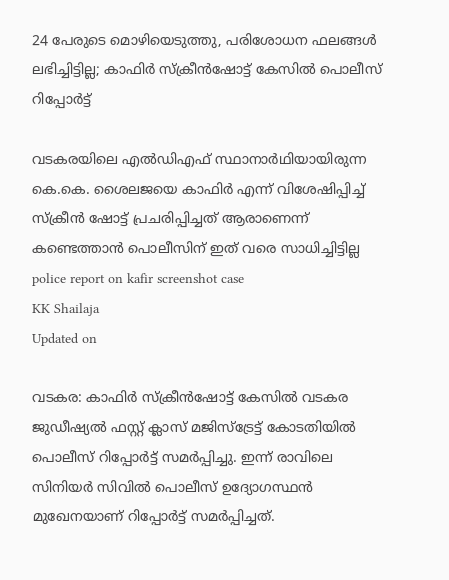24 പേരുടെ മൊഴിയെടുത്തു, പരിശോധന ഫലങ്ങൾ ലഭിച്ചിട്ടില്ല; കാഫിർ സ്ക്രീൻഷോട്ട് കേസിൽ പൊലീസ് റിപ്പോർട്ട്

വടകരയിലെ എൽഡിഎഫ് സ്ഥാനാർഥിയായിരുന്ന കെ.കെ. ശൈലജയെ കാഫിർ എന്ന് വിശേഷിപ്പിച്ച് സ്ക്രീൻ ഷോട്ട് പ്രചരിപ്പിച്ചത് ആരാണെന്ന് കണ്ടെത്താൻ പൊലീസിന് ഇത് വരെ സാധിച്ചിട്ടില്ല
police report on kafir screenshot case
KK Shailaja
Updated on

വടകര: കാഫിർ സ്ക്രീൻഷോട്ട് കേസിൽ വടകര ജുഡീഷ്യൽ ഫസ്റ്റ് ക്ലാസ് മജിസ്ട്രേട്ട് കോടതിയിൽ പൊലീസ് റിപ്പോർട്ട് സമർപ്പിച്ചു. ഇന്ന് രാവിലെ സിനിയർ സിവിൽ പൊലീസ് ഉദ്യോഗസ്ഥൻ മുഖേനയാണ് റിപ്പോർട്ട് സമർപ്പിച്ചത്.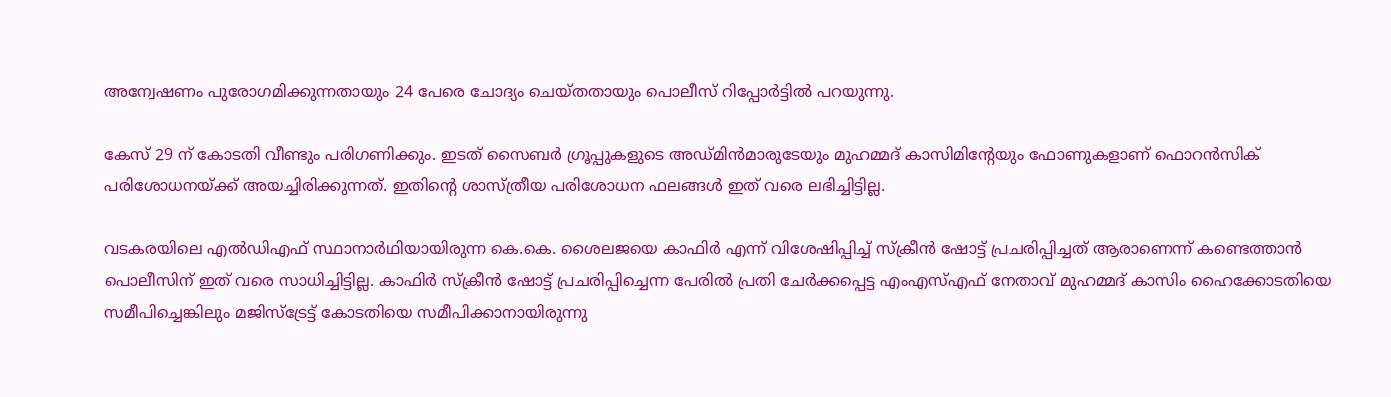അന്വേഷണം പുരോഗമിക്കുന്നതായും 24 പേരെ ചോദ്യം ചെയ്തതായും പൊലീസ് റിപ്പോർട്ടിൽ പറയുന്നു.

കേസ് 29 ന് കോടതി വീണ്ടും പരിഗണിക്കും. ഇടത് സൈബർ ഗ്രൂപ്പുകളുടെ അഡ്മിൻമാരുടേയും മുഹമ്മദ് കാസിമിന്‍റേയും ഫോണുകളാണ് ഫൊറൻസിക് പരിശോധനയ്ക്ക് അയച്ചിരിക്കുന്നത്. ഇതിന്‍റെ ശാസ്ത്രീയ പരിശോധന ഫലങ്ങൾ ഇത് വരെ ലഭിച്ചിട്ടില്ല.

വടകരയിലെ എൽഡിഎഫ് സ്ഥാനാർഥിയായിരുന്ന കെ.കെ. ശൈലജയെ കാഫിർ എന്ന് വിശേഷിപ്പിച്ച് സ്ക്രീൻ ഷോട്ട് പ്രചരിപ്പിച്ചത് ആരാണെന്ന് കണ്ടെത്താൻ പൊലീസിന് ഇത് വരെ സാധിച്ചിട്ടില്ല. കാഫിർ സ്ക്രീൻ ഷോട്ട് പ്രചരിപ്പിച്ചെന്ന പേരിൽ പ്രതി ചേർക്കപ്പെട്ട എംഎസ്എഫ് നേതാവ് മുഹമ്മദ് കാസിം ഹൈക്കോടതിയെ സമീപിച്ചെങ്കിലും മജിസ്ട്രേട്ട് കോടതിയെ സമീപിക്കാനായിരുന്നു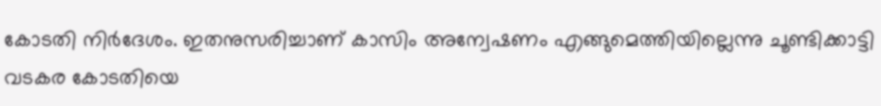കോടതി നിർദേശം. ഇതനുസരിച്ചാണ് കാസിം അന്വേഷണം എങ്ങുമെത്തിയില്ലെന്നു ചൂണ്ടിക്കാട്ടി വടകര കോടതിയെ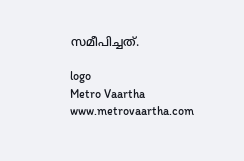സമീപിച്ചത്.

logo
Metro Vaartha
www.metrovaartha.com